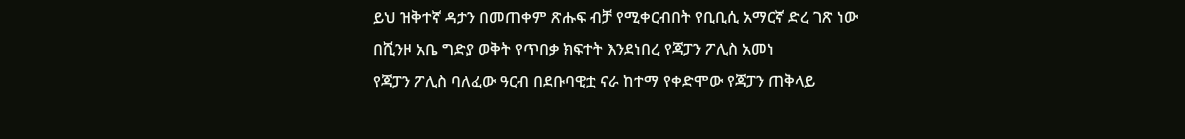ይህ ዝቅተኛ ዳታን በመጠቀም ጽሑፍ ብቻ የሚቀርብበት የቢቢሲ አማርኛ ድረ ገጽ ነው
በሺንዞ አቤ ግድያ ወቅት የጥበቃ ክፍተት እንደነበረ የጃፓን ፖሊስ አመነ
የጃፓን ፖሊስ ባለፈው ዓርብ በደቡባዊቷ ናራ ከተማ የቀድሞው የጃፓን ጠቅላይ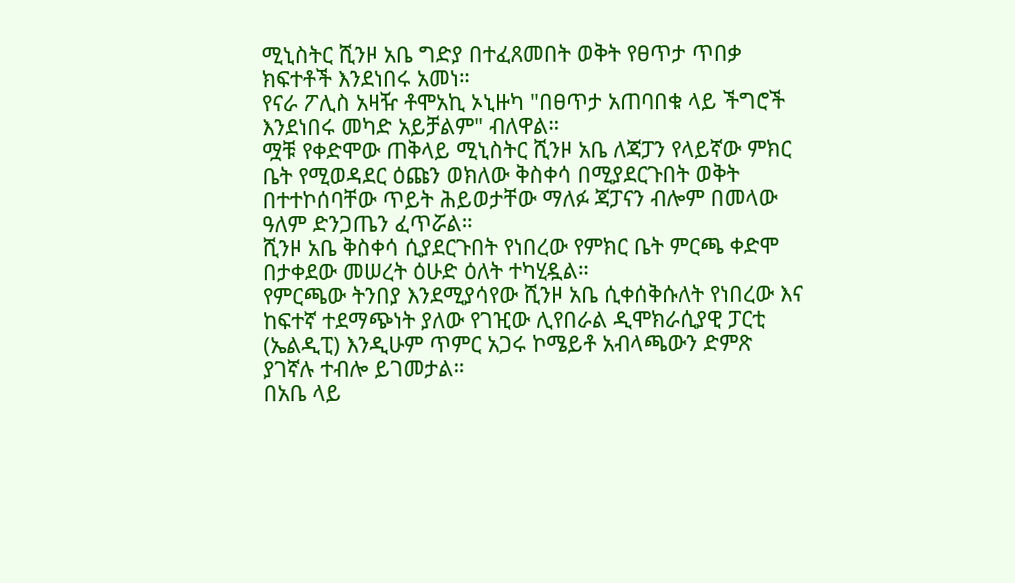ሚኒስትር ሺንዞ አቤ ግድያ በተፈጸመበት ወቅት የፀጥታ ጥበቃ ክፍተቶች እንደነበሩ አመነ።
የናራ ፖሊስ አዛዥ ቶሞአኪ ኦኒዙካ "በፀጥታ አጠባበቁ ላይ ችግሮች እንደነበሩ መካድ አይቻልም" ብለዋል።
ሟቹ የቀድሞው ጠቅላይ ሚኒስትር ሺንዞ አቤ ለጃፓን የላይኛው ምክር ቤት የሚወዳደር ዕጩን ወክለው ቅስቀሳ በሚያደርጉበት ወቅት በተተኮሰባቸው ጥይት ሕይወታቸው ማለፉ ጃፓናን ብሎም በመላው ዓለም ድንጋጤን ፈጥሯል።
ሺንዞ አቤ ቅስቀሳ ሲያደርጉበት የነበረው የምክር ቤት ምርጫ ቀድሞ በታቀደው መሠረት ዕሁድ ዕለት ተካሂዷል።
የምርጫው ትንበያ እንደሚያሳየው ሺንዞ አቤ ሲቀሰቅሱለት የነበረው እና ከፍተኛ ተደማጭነት ያለው የገዢው ሊየበራል ዲሞክራሲያዊ ፓርቲ (ኤልዲፒ) እንዲሁም ጥምር አጋሩ ኮሜይቶ አብላጫውን ድምጽ ያገኛሉ ተብሎ ይገመታል።
በአቤ ላይ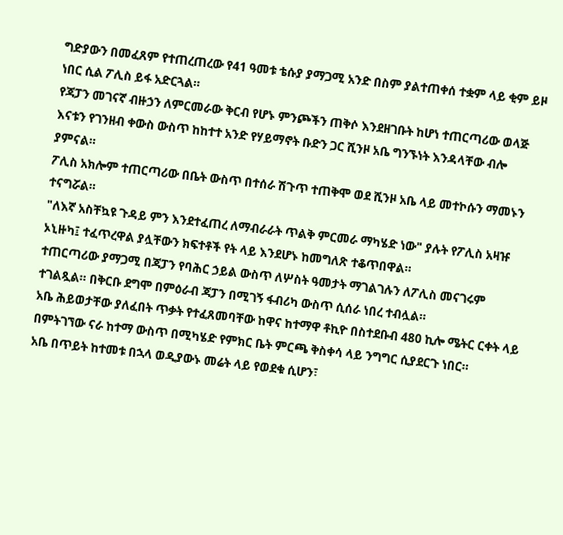ግድያውን በመፈጸም የተጠረጠረው የ41 ዓመቱ ቴሱያ ያማጋሚ አንድ በስም ያልተጠቀሰ ተቋም ላይ ቂም ይዞ ነበር ሲል ፖሊስ ይፋ አድርጓል።
የጃፓን መገናኛ ብዙኃን ለምርመራው ቅርብ የሆኑ ምንጮችን ጠቅሶ እንደዘገቡት ከሆነ ተጠርጣሪው ወላጅ እናቱን የገንዘብ ቀውስ ውስጥ ከከተተ አንድ የሃይማኖት ቡድን ጋር ሺንዞ አቤ ግንኙነት እንዳላቸው ብሎ ያምናል።
ፖሊስ አክሎም ተጠርጣሪው በቤት ውስጥ በተሰራ ሽጉጥ ተጠቅሞ ወደ ሺንዞ አቤ ላይ መተኮሱን ማመኑን ተናግሯል።
"ለእኛ አስቸኳዩ ጉዳይ ምን እንደተፈጠረ ለማብራራት ጥልቅ ምርመራ ማካሄድ ነው" ያሉት የፖሊስ አዛዡ ኦኒዙካ፤ ተፈጥረዋል ያሏቸውን ክፍተቶች የት ላይ እንደሆኑ ከመግለጽ ተቆጥበዋል።
ተጠርጣሪው ያማጋሚ በጃፓን የባሕር ኃይል ውስጥ ለሦስት ዓመታት ማገልገሉን ለፖሊስ መናገሩም ተገልጿል። በቅርቡ ደግሞ በምዕራብ ጃፓን በሚገኝ ፋብሪካ ውስጥ ሲሰራ ነበረ ተብሏል።
አቤ ሕይወታቸው ያለፈበት ጥቃት የተፈጸመባቸው ከዋና ከተማዋ ቶኪዮ በስተደቡብ 480 ኪሎ ሜትር ርቀት ላይ በምትገኘው ናራ ከተማ ውስጥ በሚካሄድ የምክር ቤት ምርጫ ቅስቀሳ ላይ ንግግር ሲያደርጉ ነበር።
አቤ በጥይት ከተመቱ በኋላ ወዲያውኑ መሬት ላይ የወደቁ ሲሆን፣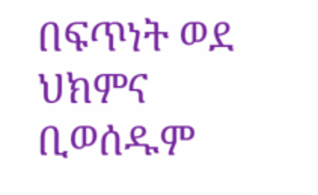በፍጥነት ወደ ህክምና ቢወሰዱም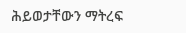ሕይወታቸውን ማትረፍ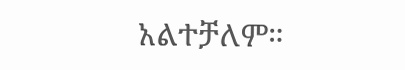አልተቻለም።